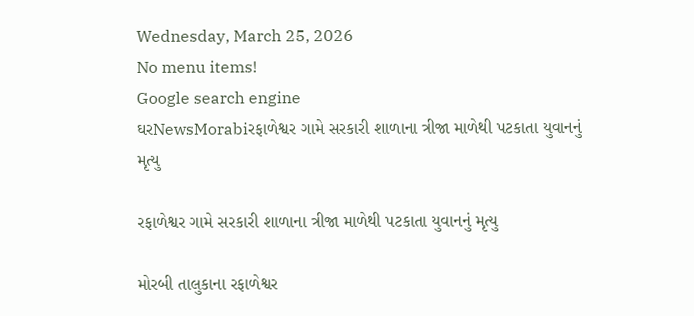Wednesday, March 25, 2026
No menu items!
Google search engine
ઘરNewsMorabiરફાળેશ્વર ગામે સરકારી શાળાના ત્રીજા માળેથી પટકાતા યુવાનનું મૃત્યુ

રફાળેશ્વર ગામે સરકારી શાળાના ત્રીજા માળેથી પટકાતા યુવાનનું મૃત્યુ

મોરબી તાલુકાના રફાળેશ્વર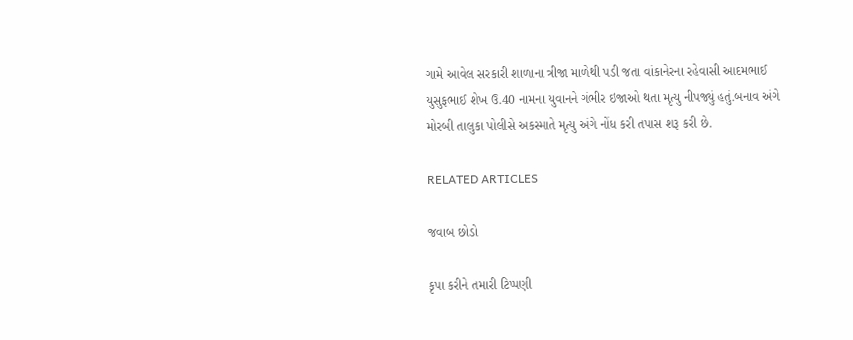ગામે આવેલ સરકારી શાળાના ત્રીજા માળેથી પડી જતા વાંકાનેરના રહેવાસી આદમભાઈ યુસુફભાઈ શેખ ઉ.40 નામના યુવાનને ગંભીર ઇજાઓ થતા મૃત્યુ નીપજ્યું હતું.બનાવ અંગે મોરબી તાલુકા પોલીસે અકસ્માતે મૃત્યુ અંગે નોંધ કરી તપાસ શરૂ કરી છે.

RELATED ARTICLES

જવાબ છોડો

કૃપા કરીને તમારી ટિપ્પણી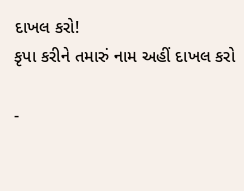દાખલ કરો!
કૃપા કરીને તમારું નામ અહીં દાખલ કરો

-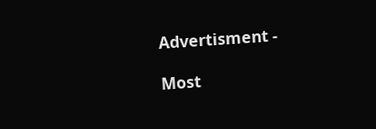Advertisment -

Most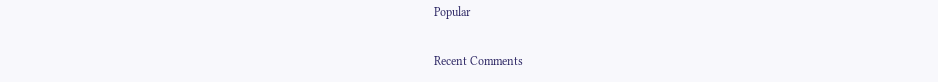Popular

Recent Comments